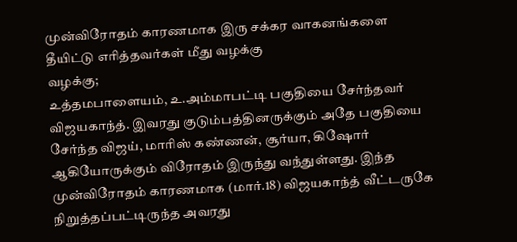முன்விரோதம் காரணமாக இரு சக்கர வாகனங்களை தீயிட்டு எரித்தவர்கள் மீது வழக்கு
வழக்கு;
உத்தமபாளையம், உ.அம்மாபட்டி பகுதியை சேர்ந்தவர் விஜயகாந்த். இவரது குடும்பத்தினருக்கும் அதே பகுதியை சேர்ந்த விஜய், மாரிஸ் கண்ணன், சூர்யா, கிஷோர் ஆகியோருக்கும் விரோதம் இருந்து வந்துள்ளது. இந்த முன்விரோதம் காரணமாக (மார்.18) விஜயகாந்த் வீட்டருகே நிறுத்தப்பட்டிருந்த அவரது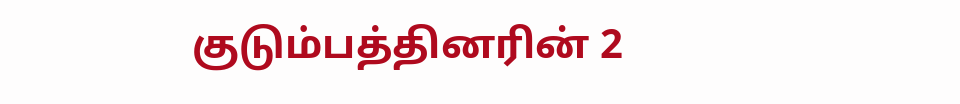குடும்பத்தினரின் 2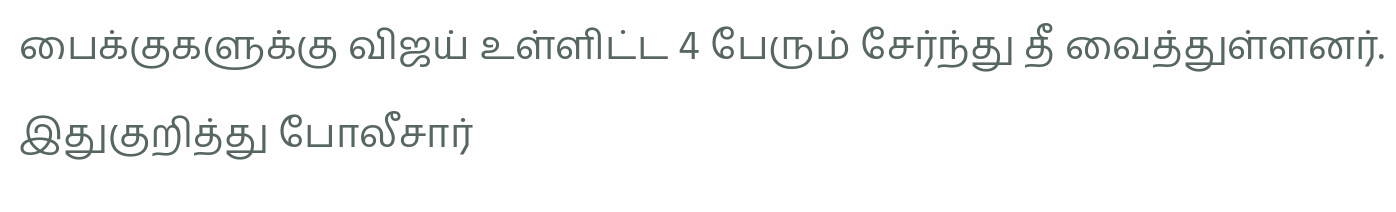பைக்குகளுக்கு விஜய் உள்ளிட்ட 4 பேரும் சேர்ந்து தீ வைத்துள்ளனர். இதுகுறித்து போலீசார்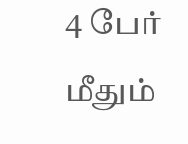4 பேர் மீதும்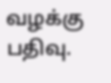வழக்கு பதிவு.